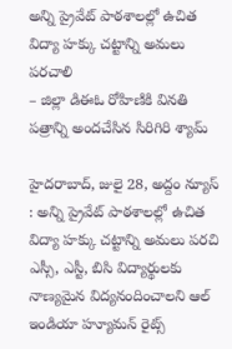అన్ని ప్రైవేట్ పాఠశాలల్లో ఉచిత విద్యా హక్కు చట్టాన్ని అమలు పరచాలి
– జిల్లా డిఈఓ రోహిణికి వినతి పత్రాన్ని అందచేసిన సిరిగిరి శ్యామ్

హైదరాబాద్, జులై 28, అద్దం న్యూస్ : అన్ని ప్రైవేట్ పాఠశాలల్లో ఉచిత విద్యా హక్కు చట్టాన్ని అమలు పరచి ఎస్సీ, ఎస్టీ, బిసి విద్యార్థులకు నాణ్యమైన విద్యనందించాలని ఆల్ ఇండియా హ్యూమన్ రైట్స్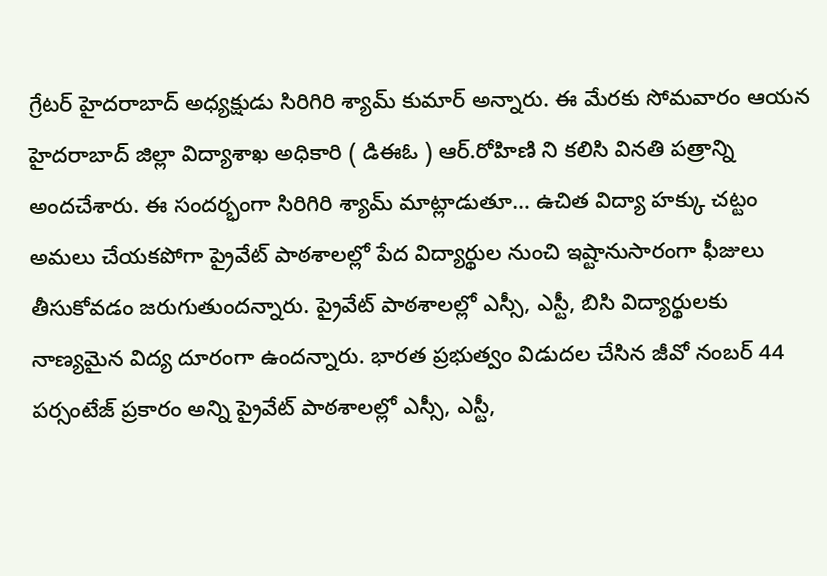గ్రేటర్ హైదరాబాద్ అధ్యక్షుడు సిరిగిరి శ్యామ్ కుమార్ అన్నారు. ఈ మేరకు సోమవారం ఆయన హైదరాబాద్ జిల్లా విద్యాశాఖ అధికారి ( డిఈఓ ) ఆర్.రోహిణి ని కలిసి వినతి పత్రాన్ని అందచేశారు. ఈ సందర్భంగా సిరిగిరి శ్యామ్ మాట్లాడుతూ… ఉచిత విద్యా హక్కు చట్టం అమలు చేయకపోగా ప్రైవేట్ పాఠశాలల్లో పేద విద్యార్థుల నుంచి ఇష్టానుసారంగా ఫీజులు తీసుకోవడం జరుగుతుందన్నారు. ప్రైవేట్ పాఠశాలల్లో ఎస్సీ, ఎస్టీ, బిసి విద్యార్థులకు నాణ్యమైన విద్య దూరంగా ఉందన్నారు. భారత ప్రభుత్వం విడుదల చేసిన జీవో నంబర్ 44 పర్సంటేజ్ ప్రకారం అన్ని ప్రైవేట్ పాఠశాలల్లో ఎస్సీ, ఎస్టీ,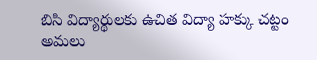బిసి విద్యార్థులకు ఉచిత విద్యా హక్కు చట్టం అమలు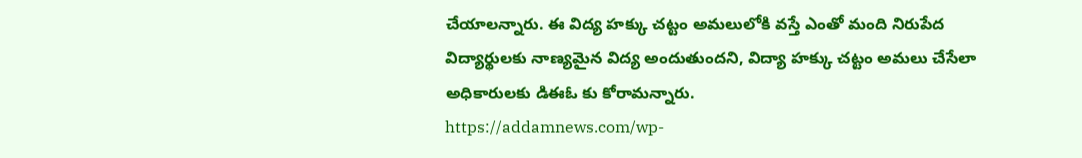చేయాలన్నారు. ఈ విద్య హక్కు చట్టం అమలులోకి వస్తే ఎంతో మంది నిరుపేద విద్యార్థులకు నాణ్యమైన విద్య అందుతుందని, విద్యా హక్కు చట్టం అమలు చేసేలా అధికారులకు డిఈఓ కు కోరామన్నారు.
https://addamnews.com/wp-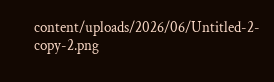content/uploads/2026/06/Untitled-2-copy-2.png